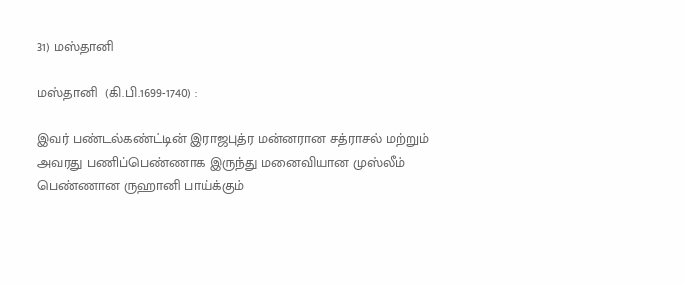31) மஸ்தானி

மஸ்தானி  (கி.பி.1699-1740) :

இவர் பண்டல்கண்ட்டின் இராஜபுத்ர மன்னரான சத்ராசல் மற்றும் அவரது பணிப்பெண்ணாக இருந்து மனைவியான முஸ்லீம் பெண்ணான ருஹானி பாய்க்கும்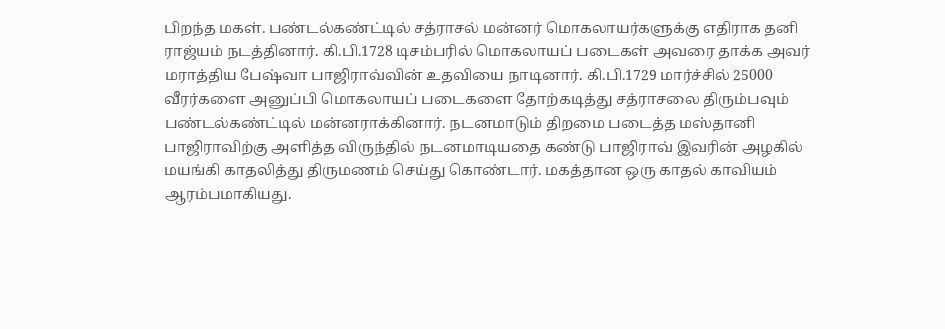பிறந்த மகள். பண்டல்கண்ட்டில் சத்ராசல் மன்னர் மொகலாயர்களுக்கு எதிராக தனி ராஜ்யம் நடத்தினார். கி.பி.1728 டிசம்பரில் மொகலாயப் படைகள் அவரை தாக்க அவர் மராத்திய பேஷ்வா பாஜிராவ்வின் உதவியை நாடினார். கி.பி.1729 மார்ச்சில் 25000 வீரர்களை அனுப்பி மொகலாயப் படைகளை தோற்கடித்து சத்ராசலை திரும்பவும் பண்டல்கண்ட்டில் மன்னராக்கினார். நடனமாடும் திறமை படைத்த மஸ்தானி பாஜிராவிற்கு அளித்த விருந்தில் நடனமாடியதை கண்டு பாஜிராவ் இவரின் அழகில் மயங்கி காதலித்து திருமணம் செய்து கொண்டார். மகத்தான ஒரு காதல் காவியம் ஆரம்பமாகியது.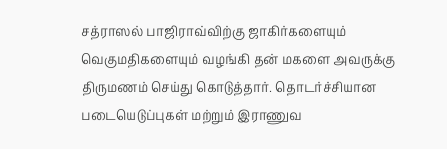சத்ராஸல் பாஜிராவ்விற்கு ஜாகிர்களையும் வெகுமதிகளையும் வழங்கி தன் மகளை அவருக்கு திருமணம் செய்து கொடுத்தார். தொடர்ச்சியான படையெடுப்புகள் மற்றும் இராணுவ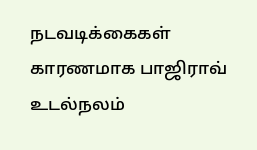நடவடிக்கைகள் காரணமாக பாஜிராவ் உடல்நலம்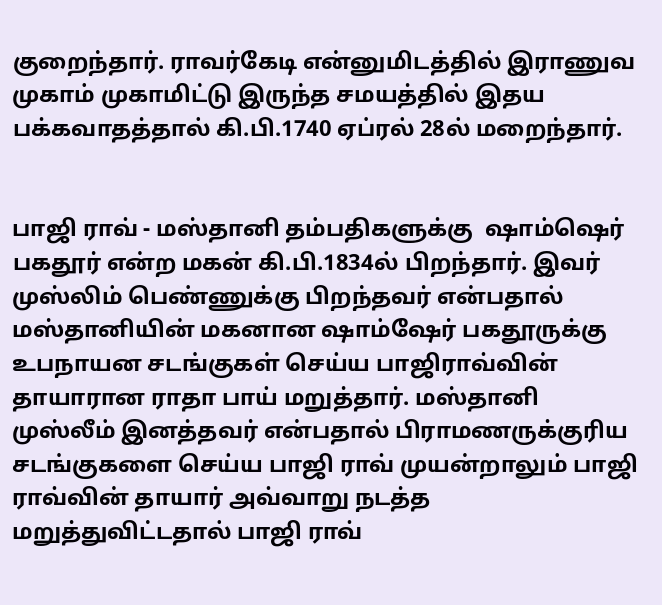குறைந்தார். ராவர்கேடி என்னுமிடத்தில் இராணுவ முகாம் முகாமிட்டு இருந்த சமயத்தில் இதய பக்கவாதத்தால் கி.பி.1740 ஏப்ரல் 28ல் மறைந்தார்.


பாஜி ராவ் - மஸ்தானி தம்பதிகளுக்கு  ஷாம்ஷெர் பகதூர் என்ற மகன் கி.பி.1834ல் பிறந்தார். இவர் முஸ்லிம் பெண்ணுக்கு பிறந்தவர் என்பதால்  மஸ்தானியின் மகனான ஷாம்ஷேர் பகதூருக்கு உபநாயன சடங்குகள் செய்ய பாஜிராவ்வின் தாயாரான ராதா பாய் மறுத்தார். மஸ்தானி முஸ்லீம் இனத்தவர் என்பதால் பிராமணருக்குரிய சடங்குகளை செய்ய பாஜி ராவ் முயன்றாலும் பாஜி ராவ்வின் தாயார் அவ்வாறு நடத்த மறுத்துவிட்டதால் பாஜி ராவ்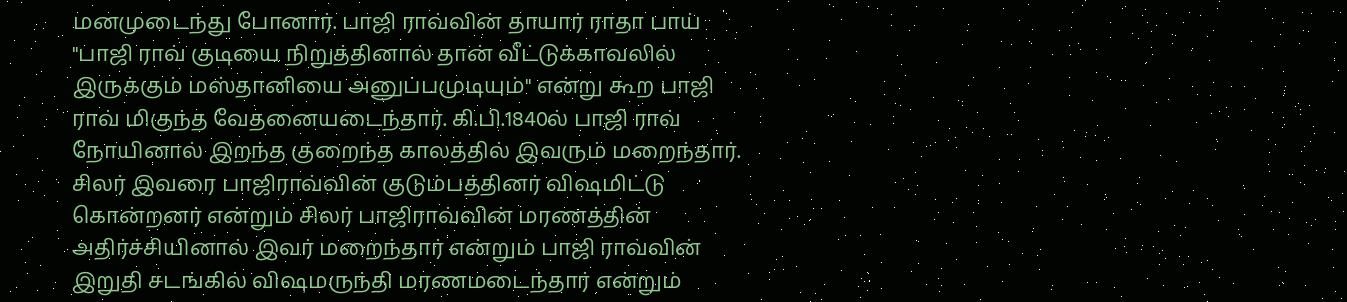மனமுடைந்து போனார். பாஜி ராவ்வின் தாயார் ராதா பாய் "பாஜி ராவ் குடியை நிறுத்தினால் தான் வீட்டுக்காவலில் இருக்கும் மஸ்தானியை அனுப்பமுடியும்" என்று கூற பாஜி ராவ் மிகுந்த வேதனையடைந்தார். கி.பி.1840ல் பாஜி ராவ் நோயினால் இறந்த குறைந்த காலத்தில் இவரும் மறைந்தார். சிலர் இவரை பாஜிராவ்வின் குடும்பத்தினர் விஷமிட்டு கொன்றனர் என்றும் சிலர் பாஜிராவ்வின் மரணத்தின் அதிர்ச்சியினால் இவர் மறைந்தார் என்றும் பாஜி ராவ்வின் இறுதி சடங்கில் விஷமருந்தி மரணமடைந்தார் என்றும்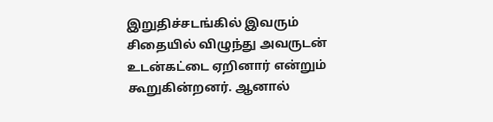இறுதிச்சடங்கில் இவரும் சிதையில் விழுந்து அவருடன் உடன்கட்டை ஏறினார் என்றும் கூறுகின்றனர். ஆனால்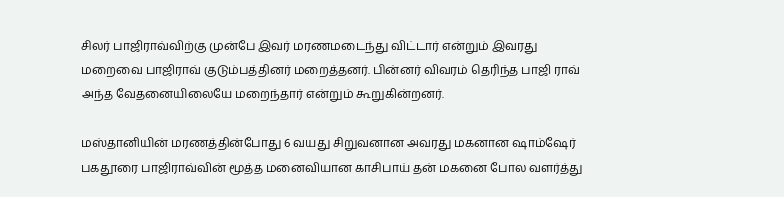சிலர் பாஜிராவ்விற்கு முன்பே இவர் மரணமடைந்து விட்டார் என்றும் இவரது மறைவை பாஜிராவ் குடும்பத்தினர் மறைத்தனர். பின்னர் விவரம் தெரிந்த பாஜி ராவ் அந்த வேதனையிலையே மறைந்தார் என்றும் கூறுகின்றனர்.

மஸ்தானியின் மரணத்தின்போது 6 வயது சிறுவனான அவரது மகனான ஷாம்ஷேர் பகதூரை பாஜிராவ்வின் மூத்த மனைவியான காசிபாய் தன் மகனை போல வளர்த்து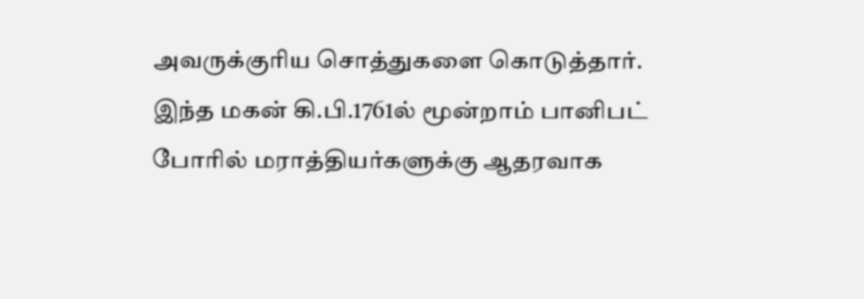அவருக்குரிய சொத்துகளை கொடுத்தார். இந்த மகன் கி.பி.1761ல் மூன்றாம் பானிபட் போரில் மராத்தியர்களுக்கு ஆதரவாக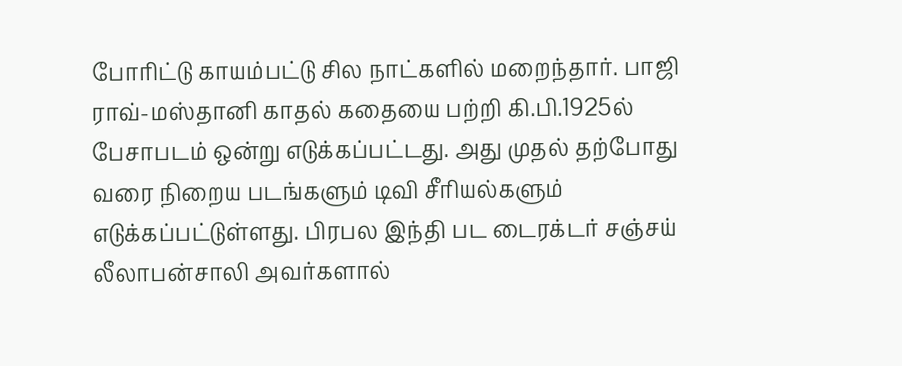போரிட்டு காயம்பட்டு சில நாட்களில் மறைந்தார். பாஜி ராவ்-மஸ்தானி காதல் கதையை பற்றி கி.பி.1925ல் பேசாபடம் ஒன்று எடுக்கப்பட்டது. அது முதல் தற்போது வரை நிறைய படங்களும் டிவி சீரியல்களும் எடுக்கப்பட்டுள்ளது. பிரபல இந்தி பட டைரக்டர் சஞ்சய் லீலாபன்சாலி அவர்களால்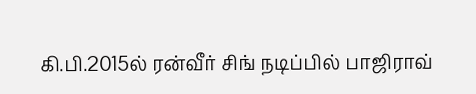கி.பி‌.2015ல் ரன்வீர் சிங் நடிப்பில் பாஜிராவ்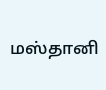மஸ்தானி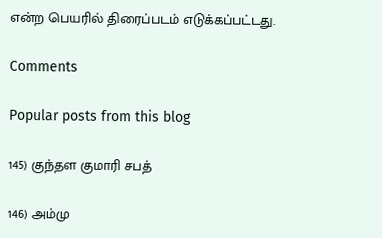என்ற பெயரில் திரைப்படம் எடுக்கப்பட்டது.

Comments

Popular posts from this blog

145) குந்தள குமாரி சபத்

146) அம்மு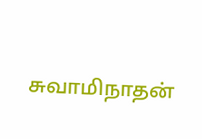சுவாமிநாதன்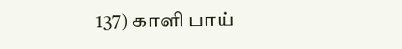137) காளி பாய்